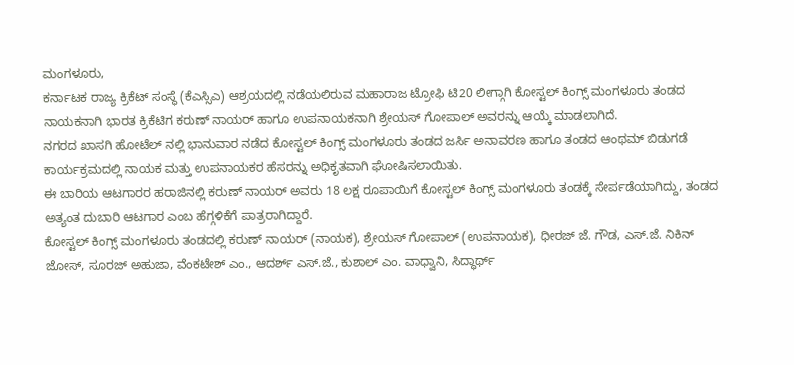ಮಂಗಳೂರು,
ಕರ್ನಾಟಕ ರಾಜ್ಯ ಕ್ರಿಕೆಟ್ ಸಂಸ್ಥೆ (ಕೆಎಸ್ಸಿಎ) ಆಶ್ರಯದಲ್ಲಿ ನಡೆಯಲಿರುವ ಮಹಾರಾಜ ಟ್ರೋಫಿ ಟಿ20 ಲೀಗ್ಗಾಗಿ ಕೋಸ್ಟಲ್ ಕಿಂಗ್ಸ್ ಮಂಗಳೂರು ತಂಡದ ನಾಯಕನಾಗಿ ಭಾರತ ಕ್ರಿಕೆಟಿಗ ಕರುಣ್ ನಾಯರ್ ಹಾಗೂ ಉಪನಾಯಕನಾಗಿ ಶ್ರೇಯಸ್ ಗೋಪಾಲ್ ಅವರನ್ನು ಆಯ್ಕೆ ಮಾಡಲಾಗಿದೆ.
ನಗರದ ಖಾಸಗಿ ಹೋಟೆಲ್ ನಲ್ಲಿ ಭಾನುವಾರ ನಡೆದ ಕೋಸ್ಟಲ್ ಕಿಂಗ್ಸ್ ಮಂಗಳೂರು ತಂಡದ ಜರ್ಸಿ ಅನಾವರಣ ಹಾಗೂ ತಂಡದ ಆಂಥಮ್ ಬಿಡುಗಡೆ ಕಾರ್ಯಕ್ರಮದಲ್ಲಿ ನಾಯಕ ಮತ್ತು ಉಪನಾಯಕರ ಹೆಸರನ್ನು ಅಧಿಕೃತವಾಗಿ ಘೋಷಿಸಲಾಯಿತು.
ಈ ಬಾರಿಯ ಆಟಗಾರರ ಹರಾಜಿನಲ್ಲಿ ಕರುಣ್ ನಾಯರ್ ಅವರು 18 ಲಕ್ಷ ರೂಪಾಯಿಗೆ ಕೋಸ್ಟಲ್ ಕಿಂಗ್ಸ್ ಮಂಗಳೂರು ತಂಡಕ್ಕೆ ಸೇರ್ಪಡೆಯಾಗಿದ್ದು, ತಂಡದ ಅತ್ಯಂತ ದುಬಾರಿ ಆಟಗಾರ ಎಂಬ ಹೆಗ್ಗಳಿಕೆಗೆ ಪಾತ್ರರಾಗಿದ್ದಾರೆ.
ಕೋಸ್ಟಲ್ ಕಿಂಗ್ಸ್ ಮಂಗಳೂರು ತಂಡದಲ್ಲಿ ಕರುಣ್ ನಾಯರ್ (ನಾಯಕ), ಶ್ರೇಯಸ್ ಗೋಪಾಲ್ (ಉಪನಾಯಕ), ಧೀರಜ್ ಜೆ. ಗೌಡ, ಎಸ್.ಜೆ. ನಿಕಿನ್ ಜೋಸ್, ಸೂರಜ್ ಅಹುಜಾ, ವೆಂಕಟೇಶ್ ಎಂ., ಆದರ್ಶ್ ಎಸ್.ಜೆ., ಕುಶಾಲ್ ಎಂ. ವಾಧ್ವಾನಿ, ಸಿದ್ಧಾರ್ಥ್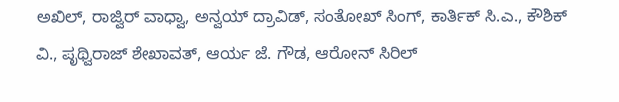ಅಖಿಲ್, ರಾಜ್ವಿರ್ ವಾಧ್ವಾ, ಅನ್ವಯ್ ದ್ರಾವಿಡ್, ಸಂತೋಖ್ ಸಿಂಗ್, ಕಾರ್ತಿಕ್ ಸಿ.ಎ., ಕೌಶಿಕ್ ವಿ., ಪೃಥ್ವಿರಾಜ್ ಶೇಖಾವತ್, ಆರ್ಯ ಜೆ. ಗೌಡ, ಆರೋನ್ ಸಿರಿಲ್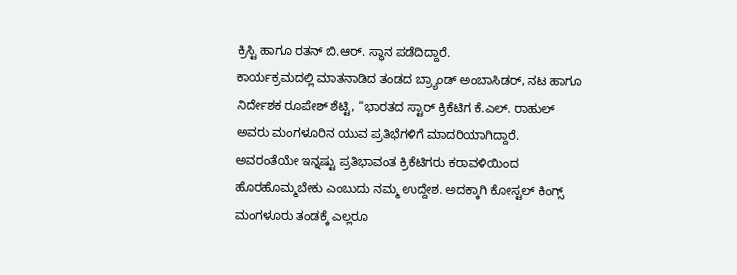ಕ್ರಿಸ್ಟಿ ಹಾಗೂ ರತನ್ ಬಿ.ಆರ್. ಸ್ಥಾನ ಪಡೆದಿದ್ದಾರೆ.
ಕಾರ್ಯಕ್ರಮದಲ್ಲಿ ಮಾತನಾಡಿದ ತಂಡದ ಬ್ರ್ಯಾಂಡ್ ಅಂಬಾಸಿಡರ್, ನಟ ಹಾಗೂ ನಿರ್ದೇಶಕ ರೂಪೇಶ್ ಶೆಟ್ಟಿ, “ಭಾರತದ ಸ್ಟಾರ್ ಕ್ರಿಕೆಟಿಗ ಕೆ.ಎಲ್. ರಾಹುಲ್ ಅವರು ಮಂಗಳೂರಿನ ಯುವ ಪ್ರತಿಭೆಗಳಿಗೆ ಮಾದರಿಯಾಗಿದ್ದಾರೆ. ಅವರಂತೆಯೇ ಇನ್ನಷ್ಟು ಪ್ರತಿಭಾವಂತ ಕ್ರಿಕೆಟಿಗರು ಕರಾವಳಿಯಿಂದ ಹೊರಹೊಮ್ಮಬೇಕು ಎಂಬುದು ನಮ್ಮ ಉದ್ದೇಶ. ಅದಕ್ಕಾಗಿ ಕೋಸ್ಟಲ್ ಕಿಂಗ್ಸ್ ಮಂಗಳೂರು ತಂಡಕ್ಕೆ ಎಲ್ಲರೂ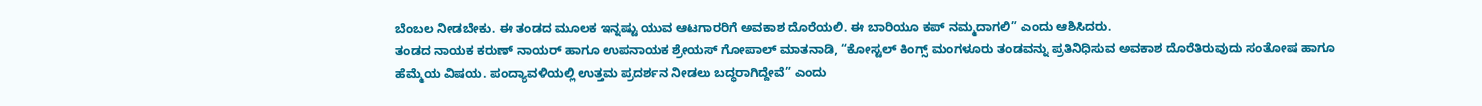ಬೆಂಬಲ ನೀಡಬೇಕು. ಈ ತಂಡದ ಮೂಲಕ ಇನ್ನಷ್ಟು ಯುವ ಆಟಗಾರರಿಗೆ ಅವಕಾಶ ದೊರೆಯಲಿ. ಈ ಬಾರಿಯೂ ಕಪ್ ನಮ್ಮದಾಗಲಿ” ಎಂದು ಆಶಿಸಿದರು.
ತಂಡದ ನಾಯಕ ಕರುಣ್ ನಾಯರ್ ಹಾಗೂ ಉಪನಾಯಕ ಶ್ರೇಯಸ್ ಗೋಪಾಲ್ ಮಾತನಾಡಿ, “ಕೋಸ್ಟಲ್ ಕಿಂಗ್ಸ್ ಮಂಗಳೂರು ತಂಡವನ್ನು ಪ್ರತಿನಿಧಿಸುವ ಅವಕಾಶ ದೊರೆತಿರುವುದು ಸಂತೋಷ ಹಾಗೂ ಹೆಮ್ಮೆಯ ವಿಷಯ. ಪಂದ್ಯಾವಳಿಯಲ್ಲಿ ಉತ್ತಮ ಪ್ರದರ್ಶನ ನೀಡಲು ಬದ್ಧರಾಗಿದ್ದೇವೆ” ಎಂದು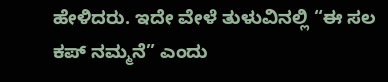ಹೇಳಿದರು. ಇದೇ ವೇಳೆ ತುಳುವಿನಲ್ಲಿ “ಈ ಸಲ ಕಪ್ ನಮ್ಮನೆ” ಎಂದು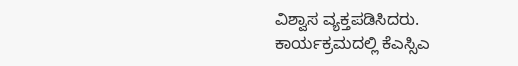ವಿಶ್ವಾಸ ವ್ಯಕ್ತಪಡಿಸಿದರು.
ಕಾರ್ಯಕ್ರಮದಲ್ಲಿ ಕೆಎಸ್ಸಿಎ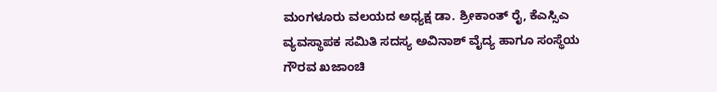ಮಂಗಳೂರು ವಲಯದ ಅಧ್ಯಕ್ಷ ಡಾ. ಶ್ರೀಕಾಂತ್ ರೈ, ಕೆಎಸ್ಸಿಎ ವ್ಯವಸ್ಥಾಪಕ ಸಮಿತಿ ಸದಸ್ಯ ಅವಿನಾಶ್ ವೈದ್ಯ ಹಾಗೂ ಸಂಸ್ಥೆಯ ಗೌರವ ಖಜಾಂಚಿ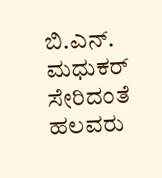ಬಿ.ಎನ್. ಮಧುಕರ್ ಸೇರಿದಂತೆ ಹಲವರು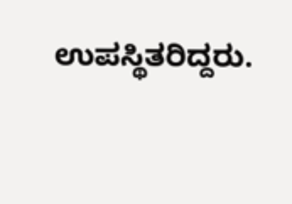ಉಪಸ್ಥಿತರಿದ್ದರು.